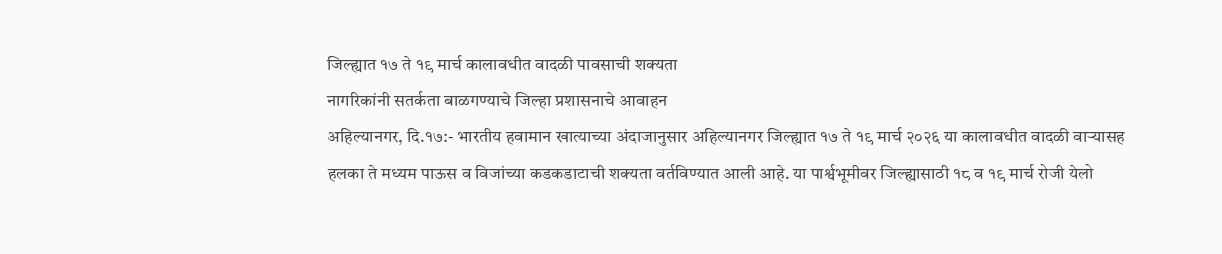जिल्ह्यात १७ ते १९ मार्च कालावधीत वादळी पावसाची शक्यता
नागरिकांनी सतर्कता बाळगण्याचे जिल्हा प्रशासनाचे आवाहन
अहिल्यानगर, दि.१७:- भारतीय हवामान खात्याच्या अंदाजानुसार अहिल्यानगर जिल्ह्यात १७ ते १९ मार्च २०२६ या कालावधीत वादळी वाऱ्यासह हलका ते मध्यम पाऊस व विजांच्या कडकडाटाची शक्यता वर्तविण्यात आली आहे. या पार्श्वभूमीवर जिल्ह्यासाठी १८ व १९ मार्च रोजी येलो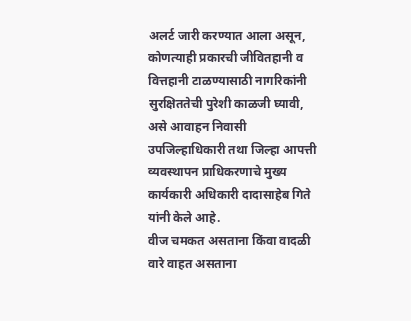अलर्ट जारी करण्यात आला असून, कोणत्याही प्रकारची जीवितहानी व वित्तहानी टाळण्यासाठी नागरिकांनी सुरक्षिततेची पुरेशी काळजी घ्यावी, असे आवाहन निवासी उपजिल्हाधिकारी तथा जिल्हा आपत्ती व्यवस्थापन प्राधिकरणाचे मुख्य कार्यकारी अधिकारी दादासाहेब गिते यांनी केले आहे.
वीज चमकत असताना किंवा वादळी वारे वाहत असताना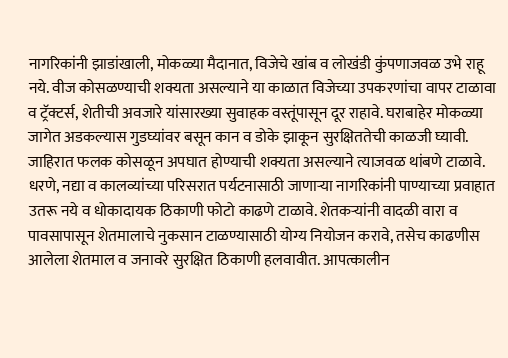नागरिकांनी झाडांखाली, मोकळ्या मैदानात, विजेचे खांब व लोखंडी कुंपणाजवळ उभे राहू नये. वीज कोसळण्याची शक्यता असल्याने या काळात विजेच्या उपकरणांचा वापर टाळावा व ट्रॅक्टर्स, शेतीची अवजारे यांसारख्या सुवाहक वस्तूंपासून दूर राहावे. घराबाहेर मोकळ्या जागेत अडकल्यास गुडघ्यांवर बसून कान व डोके झाकून सुरक्षिततेची काळजी घ्यावी.
जाहिरात फलक कोसळून अपघात होण्याची शक्यता असल्याने त्याजवळ थांबणे टाळावे. धरणे, नद्या व कालव्यांच्या परिसरात पर्यटनासाठी जाणाऱ्या नागरिकांनी पाण्याच्या प्रवाहात उतरू नये व धोकादायक ठिकाणी फोटो काढणे टाळावे. शेतकऱ्यांनी वादळी वारा व पावसापासून शेतमालाचे नुकसान टाळण्यासाठी योग्य नियोजन करावे, तसेच काढणीस आलेला शेतमाल व जनावरे सुरक्षित ठिकाणी हलवावीत. आपत्कालीन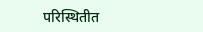परिस्थितीत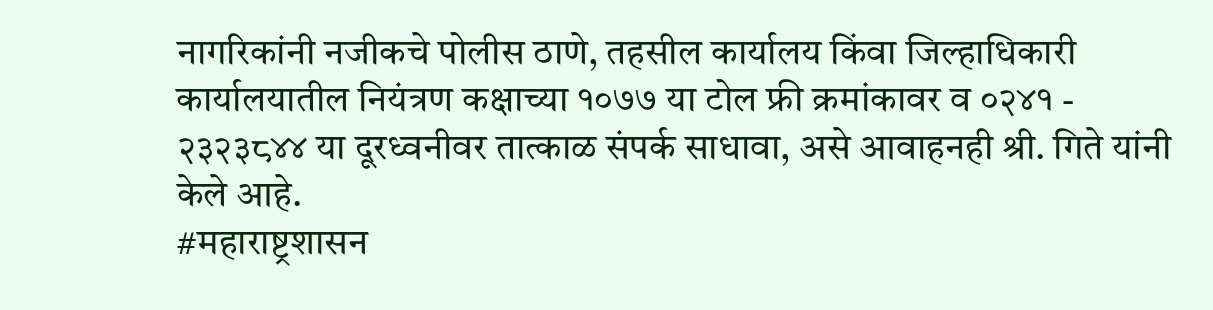नागरिकांनी नजीकचे पोलीस ठाणे, तहसील कार्यालय किंवा जिल्हाधिकारी कार्यालयातील नियंत्रण कक्षाच्या १०७७ या टोल फ्री क्रमांकावर व ०२४१ - २३२३८४४ या दूरध्वनीवर तात्काळ संपर्क साधावा, असे आवाहनही श्री. गिते यांनी केले आहे.
#महाराष्ट्रशासन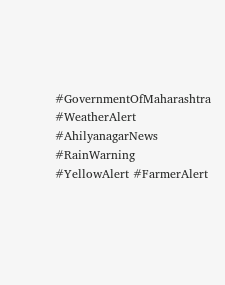#GovernmentOfMaharashtra #WeatherAlert #AhilyanagarNews #RainWarning #YellowAlert #FarmerAlert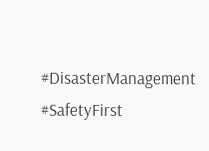#DisasterManagement #SafetyFirst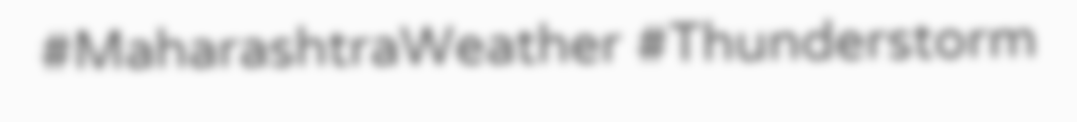#MaharashtraWeather #Thunderstorm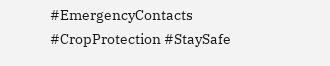#EmergencyContacts #CropProtection #StaySafe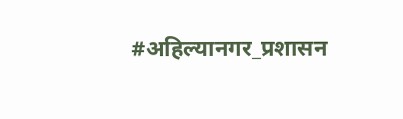#अहिल्यानगर_प्रशासन